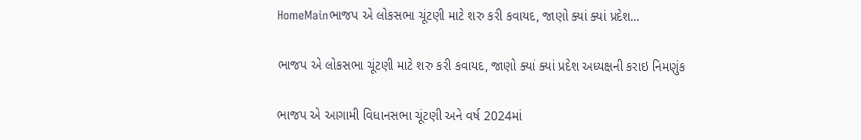HomeMainભાજપ એ લોકસભા ચૂંટણી માટે શરુ કરી કવાયદ, જાણો ક્યાં ક્યાં પ્રદેશ...

ભાજપ એ લોકસભા ચૂંટણી માટે શરુ કરી કવાયદ, જાણો ક્યાં ક્યાં પ્રદેશ અધ્યક્ષની કરાઇ નિમણુંક

ભાજપ એ આગામી વિધાનસભા ચૂંટણી અને વર્ષ 2024માં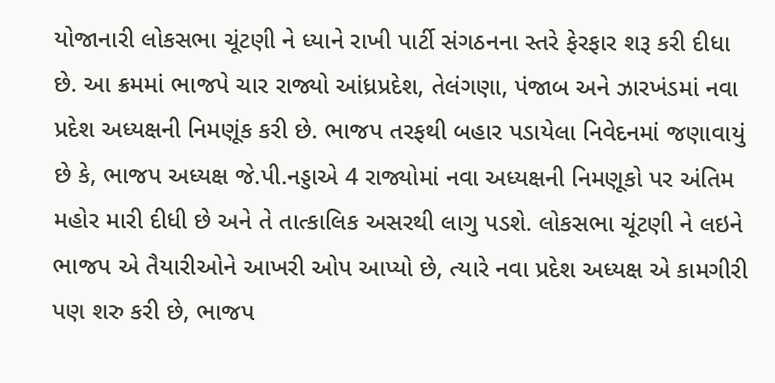યોજાનારી લોકસભા ચૂંટણી ને ધ્યાને રાખી પાર્ટી સંગઠનના સ્તરે ફેરફાર શરૂ કરી દીધા છે. આ ક્રમમાં ભાજપે ચાર રાજ્યો આંધ્રપ્રદેશ, તેલંગણા, પંજાબ અને ઝારખંડમાં નવા પ્રદેશ અધ્યક્ષની નિમણૂંક કરી છે. ભાજપ તરફથી બહાર પડાયેલા નિવેદનમાં જણાવાયું છે કે, ભાજપ અધ્યક્ષ જે.પી.નડ્ડાએ 4 રાજ્યોમાં નવા અધ્યક્ષની નિમણૂકો પર અંતિમ મહોર મારી દીધી છે અને તે તાત્કાલિક અસરથી લાગુ પડશે. લોકસભા ચૂંટણી ને લઇને ભાજપ એ તૈયારીઓને આખરી ઓપ આપ્યો છે, ત્યારે નવા પ્રદેશ અધ્યક્ષ એ કામગીરી પણ શરુ કરી છે, ભાજપ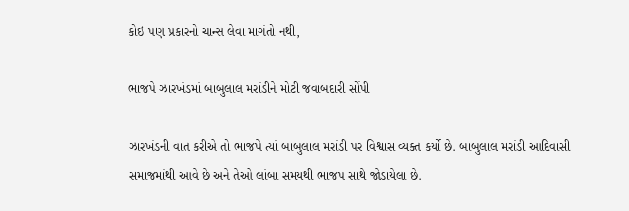કોઇ પણ પ્રકારનો ચાન્સ લેવા માગંતો નથી,

ભાજપે ઝારખંડમાં બાબુલાલ મરાંડીને મોટી જવાબદારી સોંપી

ઝારખંડની વાત કરીએ તો ભાજપે ત્યાં બાબુલાલ મરાંડી પર વિશ્વાસ વ્યક્ત કર્યો છે. બાબુલાલ મરાંડી આદિવાસી સમાજમાંથી આવે છે અને તેઓ લાંબા સમયથી ભાજપ સાથે જોડાયેલા છે.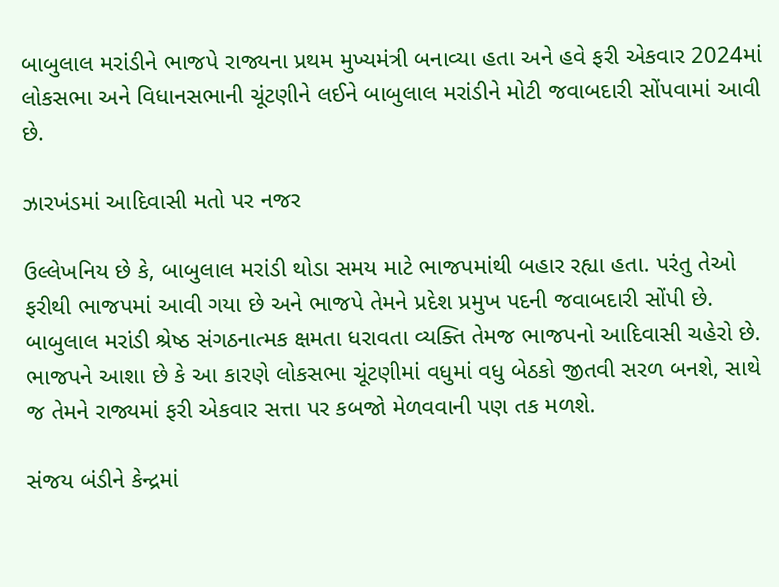બાબુલાલ મરાંડીને ભાજપે રાજ્યના પ્રથમ મુખ્યમંત્રી બનાવ્યા હતા અને હવે ફરી એકવાર 2024માં લોકસભા અને વિધાનસભાની ચૂંટણીને લઈને બાબુલાલ મરાંડીને મોટી જવાબદારી સોંપવામાં આવી છે.

ઝારખંડમાં આદિવાસી મતો પર નજર

ઉલ્લેખનિય છે કે, બાબુલાલ મરાંડી થોડા સમય માટે ભાજપમાંથી બહાર રહ્યા હતા. પરંતુ તેઓ ફરીથી ભાજપમાં આવી ગયા છે અને ભાજપે તેમને પ્રદેશ પ્રમુખ પદની જવાબદારી સોંપી છે. બાબુલાલ મરાંડી શ્રેષ્ઠ સંગઠનાત્મક ક્ષમતા ધરાવતા વ્યક્તિ તેમજ ભાજપનો આદિવાસી ચહેરો છે. ભાજપને આશા છે કે આ કારણે લોકસભા ચૂંટણીમાં વધુમાં વધુ બેઠકો જીતવી સરળ બનશે, સાથે જ તેમને રાજ્યમાં ફરી એકવાર સત્તા પર કબજો મેળવવાની પણ તક મળશે.

સંજય બંડીને કેન્દ્રમાં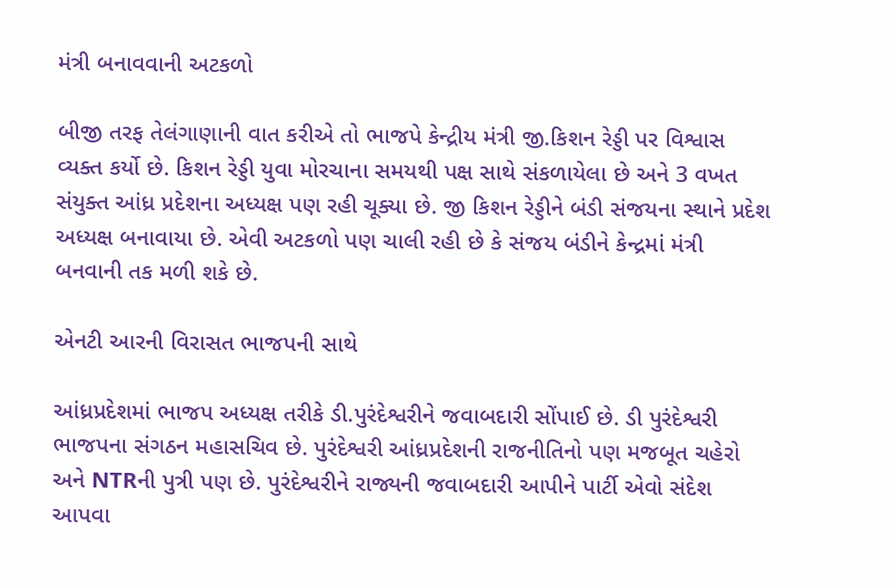મંત્રી બનાવવાની અટકળો

બીજી તરફ તેલંગાણાની વાત કરીએ તો ભાજપે કેન્દ્રીય મંત્રી જી.કિશન રેડ્ડી પર વિશ્વાસ વ્યક્ત કર્યો છે. કિશન રેડ્ડી યુવા મોરચાના સમયથી પક્ષ સાથે સંકળાયેલા છે અને 3 વખત સંયુક્ત આંધ્ર પ્રદેશના અધ્યક્ષ પણ રહી ચૂક્યા છે. જી કિશન રેડ્ડીને બંડી સંજયના સ્થાને પ્રદેશ અધ્યક્ષ બનાવાયા છે. એવી અટકળો પણ ચાલી રહી છે કે સંજય બંડીને કેન્દ્રમાં મંત્રી બનવાની તક મળી શકે છે.

એનટી આરની વિરાસત ભાજપની સાથે

આંધ્રપ્રદેશમાં ભાજપ અધ્યક્ષ તરીકે ડી.પુરંદેશ્વરીને જવાબદારી સોંપાઈ છે. ડી પુરંદેશ્વરી ભાજપના સંગઠન મહાસચિવ છે. પુરંદેશ્વરી આંધ્રપ્રદેશની રાજનીતિનો પણ મજબૂત ચહેરો અને NTRની પુત્રી પણ છે. પુરંદેશ્વરીને રાજ્યની જવાબદારી આપીને પાર્ટી એવો સંદેશ આપવા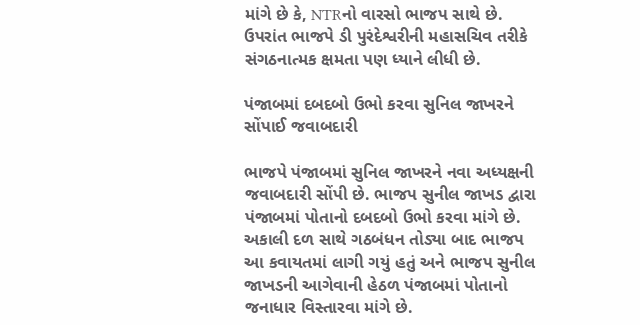માંગે છે કે, NTRનો વારસો ભાજપ સાથે છે. ઉપરાંત ભાજપે ડી પુરંદેશ્વરીની મહાસચિવ તરીકે સંગઠનાત્મક ક્ષમતા પણ ધ્યાને લીધી છે.

પંજાબમાં દબદબો ઉભો કરવા સુનિલ જાખરને સોંપાઈ જવાબદારી

ભાજપે પંજાબમાં સુનિલ જાખરને નવા અધ્યક્ષની જવાબદારી સોંપી છે. ભાજપ સુનીલ જાખડ દ્વારા પંજાબમાં પોતાનો દબદબો ઉભો કરવા માંગે છે. અકાલી દળ સાથે ગઠબંધન તોડ્યા બાદ ભાજપ આ કવાયતમાં લાગી ગયું હતું અને ભાજપ સુનીલ જાખડની આગેવાની હેઠળ પંજાબમાં પોતાનો જનાધાર વિસ્તારવા માંગે છે.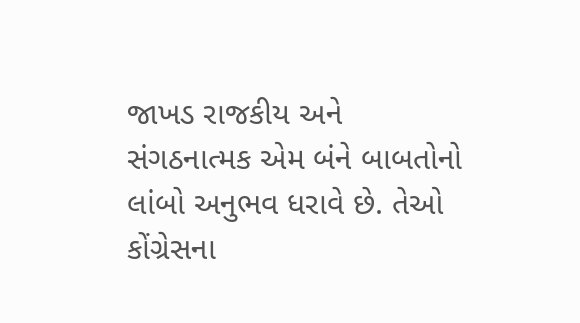જાખડ રાજકીય અને સંગઠનાત્મક એમ બંને બાબતોનો લાંબો અનુભવ ધરાવે છે. તેઓ કોંગ્રેસના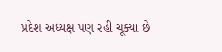પ્રદેશ અધ્યક્ષ પણ રહી ચૂક્યા છે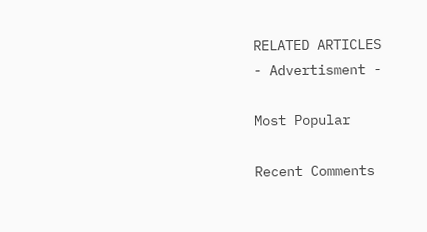RELATED ARTICLES
- Advertisment -

Most Popular

Recent Comments